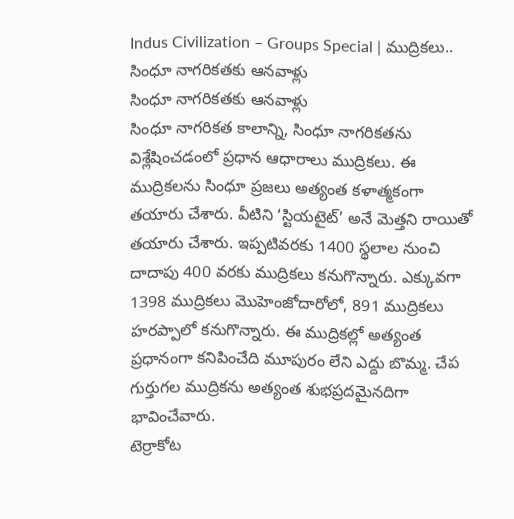Indus Civilization – Groups Special | ముద్రికలు.. సింధూ నాగరికతకు ఆనవాళ్లు
సింధూ నాగరికతకు ఆనవాళ్లు
సింధూ నాగరికత కాలాన్ని, సింధూ నాగరికతను విశ్లేషించడంలో ప్రధాన ఆధారాలు ముద్రికలు. ఈ ముద్రికలను సింధూ ప్రజలు అత్యంత కళాత్మకంగా తయారు చేశారు. వీటిని ‘స్టియటైట్’ అనే మెత్తని రాయితో తయారు చేశారు. ఇప్పటివరకు 1400 స్థలాల నుంచి దాదాపు 400 వరకు ముద్రికలు కనుగొన్నారు. ఎక్కువగా 1398 ముద్రికలు మొహెంజోదారోలో, 891 ముద్రికలు హరప్పాలో కనుగొన్నారు. ఈ ముద్రికల్లో అత్యంత ప్రధానంగా కనిపించేది మూపురం లేని ఎద్దు బొమ్మ. చేప గుర్తుగల ముద్రికను అత్యంత శుభప్రదమైనదిగా భావించేవారు.
టెర్రాకోట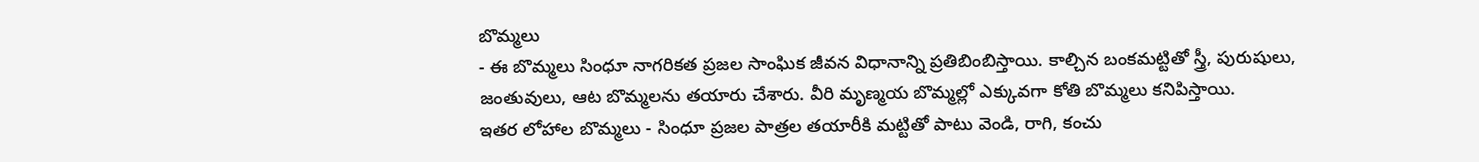బొమ్మలు
- ఈ బొమ్మలు సింధూ నాగరికత ప్రజల సాంఘిక జీవన విధానాన్ని ప్రతిబింబిస్తాయి. కాల్చిన బంకమట్టితో స్త్రీ, పురుషులు, జంతువులు, ఆట బొమ్మలను తయారు చేశారు. వీరి మృణ్మయ బొమ్మల్లో ఎక్కువగా కోతి బొమ్మలు కనిపిస్తాయి.
ఇతర లోహాల బొమ్మలు - సింధూ ప్రజల పాత్రల తయారీకి మట్టితో పాటు వెండి, రాగి, కంచు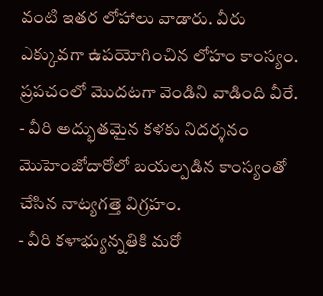వంటి ఇతర లోహాలు వాడారు. వీరు ఎక్కువగా ఉపయోగించిన లోహం కాంస్యం. ప్రపచంలో మొదటగా వెండిని వాడింది వీరే.
- వీరి అద్భుతమైన కళకు నిదర్శనం మొహెంజోదారోలో బయల్పడిన కాంస్యంతో చేసిన నాట్యగత్తె విగ్రహం.
- వీరి కళాభ్యున్నతికి మరో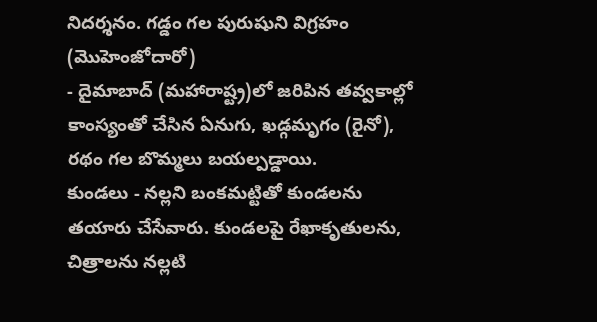నిదర్శనం. గడ్డం గల పురుషుని విగ్రహం (మొహెంజోదారో)
- దైమాబాద్ (మహారాష్ట్ర)లో జరిపిన తవ్వకాల్లో కాంస్యంతో చేసిన ఏనుగు, ఖడ్గమృగం (రైనో), రథం గల బొమ్మలు బయల్పడ్డాయి.
కుండలు - నల్లని బంకమట్టితో కుండలను తయారు చేసేవారు. కుండలపై రేఖాకృతులను, చిత్రాలను నల్లటి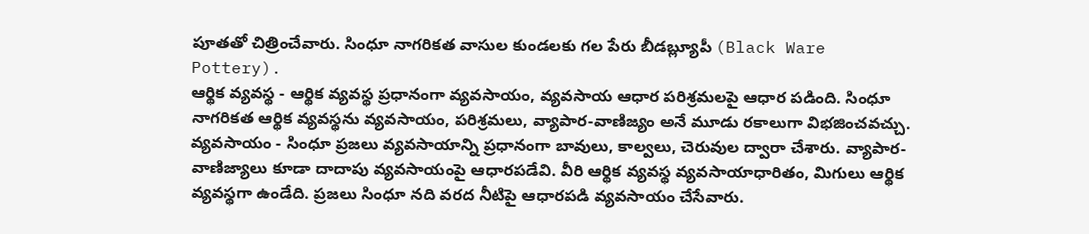పూతతో చిత్రించేవారు. సింధూ నాగరికత వాసుల కుండలకు గల పేరు బీడబ్ల్యూపీ (Black Ware Pottery).
ఆర్థిక వ్యవస్థ - ఆర్థిక వ్యవస్థ ప్రధానంగా వ్యవసాయం, వ్యవసాయ ఆధార పరిశ్రమలపై ఆధార పడింది. సింధూ నాగరికత ఆర్థిక వ్యవస్థను వ్యవసాయం, పరిశ్రమలు, వ్యాపార-వాణిజ్యం అనే మూడు రకాలుగా విభజించవచ్చు.
వ్యవసాయం - సింధూ ప్రజలు వ్యవసాయాన్ని ప్రధానంగా బావులు, కాల్వలు, చెరువుల ద్వారా చేశారు. వ్యాపార-వాణిజ్యాలు కూడా దాదాపు వ్యవసాయంపై ఆధారపడేవి. వీరి ఆర్థిక వ్యవస్థ వ్యవసాయాధారితం, మిగులు ఆర్థిక వ్యవస్థగా ఉండేది. ప్రజలు సింధూ నది వరద నీటిపై ఆధారపడి వ్యవసాయం చేసేవారు.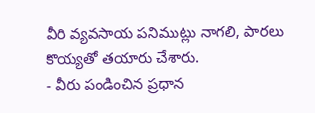వీరి వ్యవసాయ పనిముట్లు నాగలి, పారలు కొయ్యతో తయారు చేశారు.
- వీరు పండించిన ప్రధాన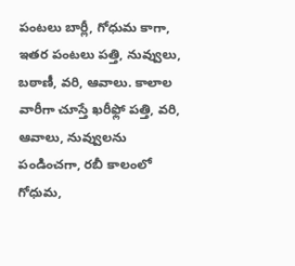పంటలు బార్లీ, గోధుమ కాగా, ఇతర పంటలు పత్తి, నువ్వులు, బఠాణీ, వరి, ఆవాలు. కాలాల వారీగా చూస్తే ఖరీఫ్లో పత్తి, వరి, ఆవాలు, నువ్వులను పండించగా, రబీ కాలంలో గోధుమ,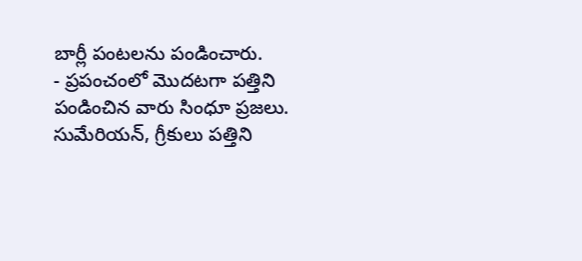బార్లీ పంటలను పండించారు.
- ప్రపంచంలో మొదటగా పత్తిని పండించిన వారు సింధూ ప్రజలు. సుమేరియన్, గ్రీకులు పత్తిని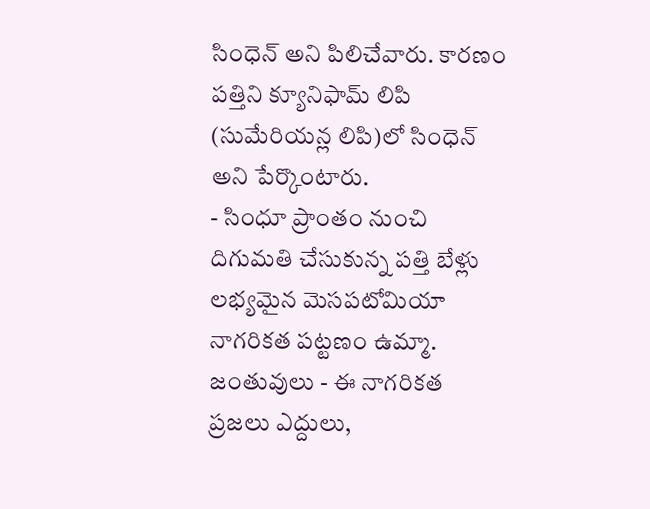సింధెన్ అని పిలిచేవారు. కారణం పత్తిని క్యూనిఫామ్ లిపి (సుమేరియన్ల లిపి)లో సింధెన్ అని పేర్కొంటారు.
- సింధూ ప్రాంతం నుంచి దిగుమతి చేసుకున్న పత్తి బేళ్లు లభ్యమైన మెసపటోమియా నాగరికత పట్టణం ఉమ్మా.
జంతువులు - ఈ నాగరికత ప్రజలు ఎద్దులు,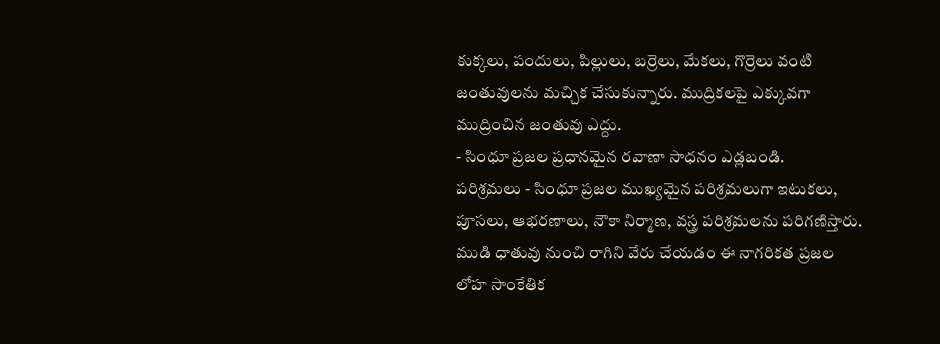కుక్కలు, పందులు, పిల్లులు, బర్రెలు, మేకలు, గొర్రెలు వంటి జంతువులను మచ్చిక చేసుకున్నారు. ముద్రికలపై ఎక్కువగా ముద్రించిన జంతువు ఎద్దు.
- సింధూ ప్రజల ప్రధానమైన రవాణా సాధనం ఎడ్లబండి.
పరిశ్రమలు - సింధూ ప్రజల ముఖ్యమైన పరిశ్రమలుగా ఇటుకలు, పూసలు, ఆభరణాలు, నౌకా నిర్మాణ, వస్త్ర పరిశ్రమలను పరిగణిస్తారు. ముడి ధాతువు నుంచి రాగిని వేరు చేయడం ఈ నాగరికత ప్రజల లోహ సాంకేతిక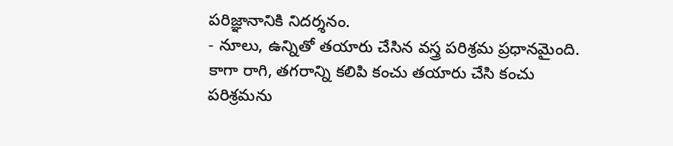పరిజ్ఞానానికి నిదర్శనం.
- నూలు, ఉన్నితో తయారు చేసిన వస్త్ర పరిశ్రమ ప్రధానమైంది. కాగా రాగి, తగరాన్ని కలిపి కంచు తయారు చేసి కంచు పరిశ్రమను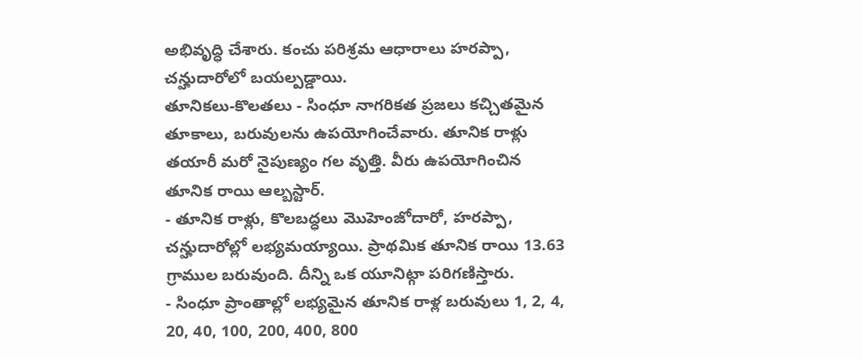అభివృద్ధి చేశారు. కంచు పరిశ్రమ ఆధారాలు హరప్పా, చన్హుదారోలో బయల్పడ్డాయి.
తూనికలు-కొలతలు - సింధూ నాగరికత ప్రజలు కచ్చితమైన తూకాలు, బరువులను ఉపయోగించేవారు. తూనిక రాళ్లు తయారీ మరో నైపుణ్యం గల వృత్తి. వీరు ఉపయోగించిన తూనిక రాయి ఆల్బస్టార్.
- తూనిక రాళ్లు, కొలబద్ధలు మొహెంజోదారో, హరప్పా, చన్హుదారోల్లో లభ్యమయ్యాయి. ప్రాథమిక తూనిక రాయి 13.63 గ్రాముల బరువుంది. దీన్ని ఒక యూనిట్గా పరిగణిస్తారు.
- సింధూ ప్రాంతాల్లో లభ్యమైన తూనిక రాళ్ల బరువులు 1, 2, 4, 20, 40, 100, 200, 400, 800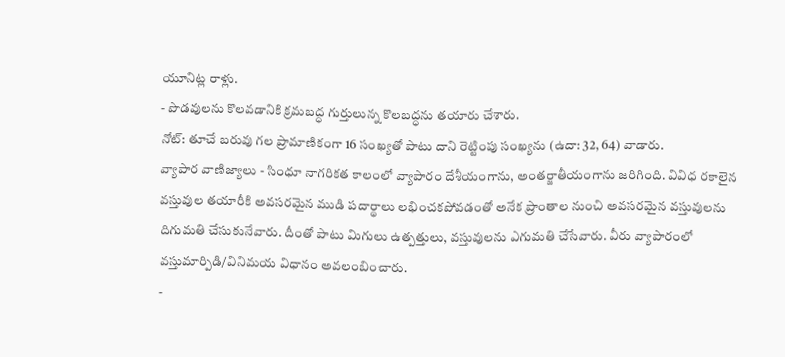యూనిట్ల రాళ్లు.
- పొడవులను కొలవడానికి క్రమబద్ధ గుర్తులున్న కొలబద్ధను తయారు చేశారు.
నోట్: తూచే బరువు గల ప్రామాణికంగా 16 సంఖ్యతో పాటు దాని రెట్టింపు సంఖ్యను (ఉదా: 32, 64) వాడారు.
వ్యాపార వాణిజ్యాలు - సింధూ నాగరికత కాలంలో వ్యాపారం దేశీయంగాను, అంతర్జాతీయంగాను జరిగింది. వివిధ రకాలైన వస్తువుల తయారీకి అవసరమైన ముడి పదార్థాలు లభించకపోవడంతో అనేక ప్రాంతాల నుంచి అవసరమైన వస్తువులను దిగుమతి చేసుకునేవారు. దీంతో పాటు మిగులు ఉత్పత్తులు, వస్తువులను ఎగుమతి చేసేవారు. వీరు వ్యాపారంలో వస్తుమార్పిడి/వినిమయ విధానం అవలంబించారు.
-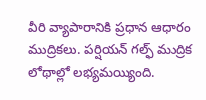వీరి వ్యాపారానికి ప్రధాన ఆధారం ముద్రికలు. పర్షియన్ గల్ఫ్ ముద్రిక లోథాల్లో లభ్యమయ్యింది.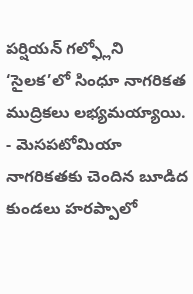పర్షియన్ గల్ఫ్లోని ‘సైలక’లో సింధూ నాగరికత ముద్రికలు లభ్యమయ్యాయి.
- మెసపటోమియా నాగరికతకు చెందిన బూడిద కుండలు హరప్పాలో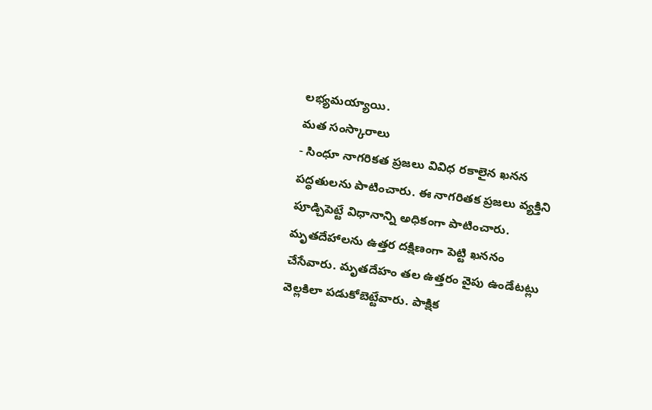లభ్యమయ్యాయి.
మత సంస్కారాలు
- సింధూ నాగరికత ప్రజలు వివిధ రకాలైన ఖనన పద్ధతులను పాటించారు. ఈ నాగరితక ప్రజలు వ్యక్తిని పూడ్చిపెట్టే విధానాన్ని అధికంగా పాటించారు. మృతదేహాలను ఉత్తర దక్షిణంగా పెట్టి ఖననం చేసేవారు. మృతదేహం తల ఉత్తరం వైపు ఉండేటట్లు వెల్లకిలా పడుకోబెట్టేవారు. పాక్షిక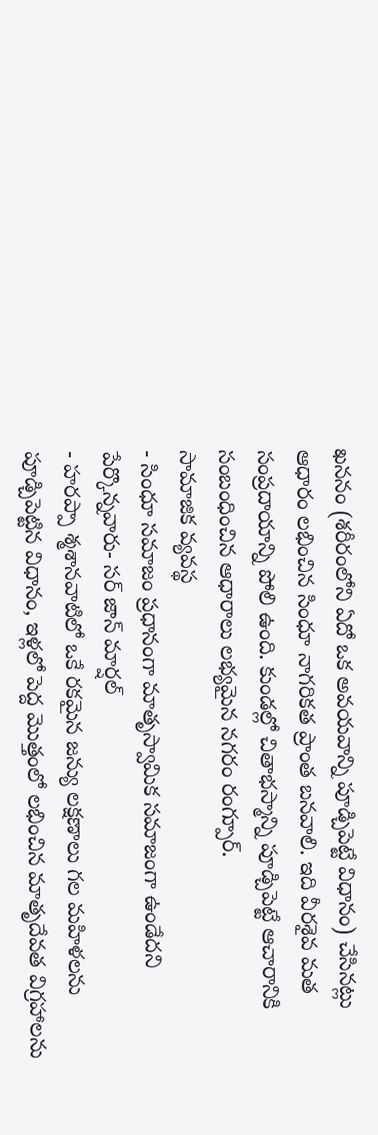ఖననం (శరీరంలోని ఏదో ఒక అవయవాన్ని పూడ్చిపెట్టే విధానం) చేసినట్లు ఆధారం లభించిన సింధూ నాగరికత ప్రాంత బనవాలి. ఇది వీరశైవ మత సంప్రదాయాన్ని పోలి ఉంది. కుండల్లో చితాభస్మాన్ని పూడ్చిపెట్టే ఆచారానికి సంబంధించిన ఆధారాలు లభ్యమైన నగరం రంగ్పూర్.
సామాజిక వ్యవస్థ
- సింధూ సమాజం ప్రధానంగా మాతృస్వామిక సమాజంగా ఉండేదని పేర్కొన్నవారు- సర్ జాన్ మార్షల్
- హరప్పా శ్మశానవాటిలో ఒకే రకమైన జన్యు లక్షణాలు గల మహిళలను పూడ్చిపెట్టిన విధానం, ఇళ్లలో పెద్ద మొత్తంలో లభించిన మాతృదేవత విగ్రహాలను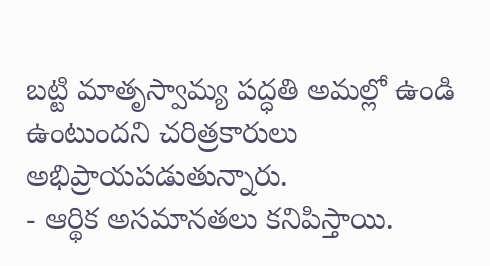బట్టి మాతృస్వామ్య పద్ధతి అమల్లో ఉండి ఉంటుందని చరిత్రకారులు అభిప్రాయపడుతున్నారు.
- ఆర్థిక అసమానతలు కనిపిస్తాయి.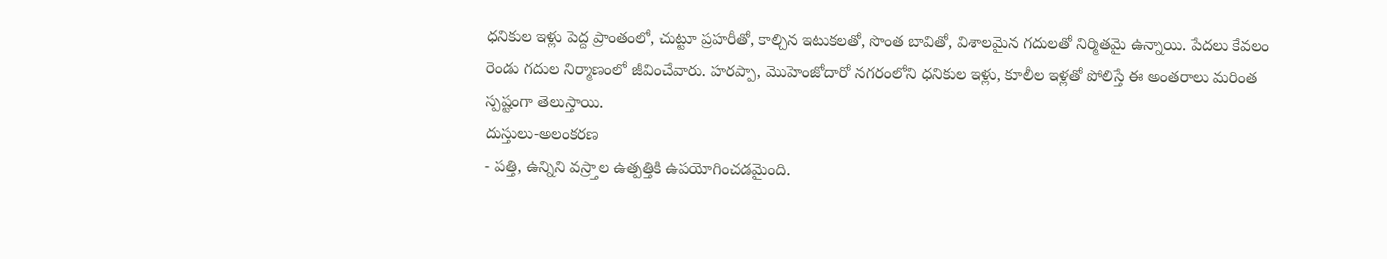ధనికుల ఇళ్లు పెద్ద ప్రాంతంలో, చుట్టూ ప్రహరీతో, కాల్చిన ఇటుకలతో, సొంత బావితో, విశాలమైన గదులతో నిర్మితమై ఉన్నాయి. పేదలు కేవలం రెండు గదుల నిర్మాణంలో జీవించేవారు. హరప్పా, మొహెంజోదారో నగరంలోని ధనికుల ఇళ్లు, కూలీల ఇళ్లతో పోలిస్తే ఈ అంతరాలు మరింత స్పష్టంగా తెలుస్తాయి.
దుస్తులు-అలంకరణ
- పత్తి, ఉన్నిని వస్ర్తాల ఉత్పత్తికి ఉపయోగించడమైంది.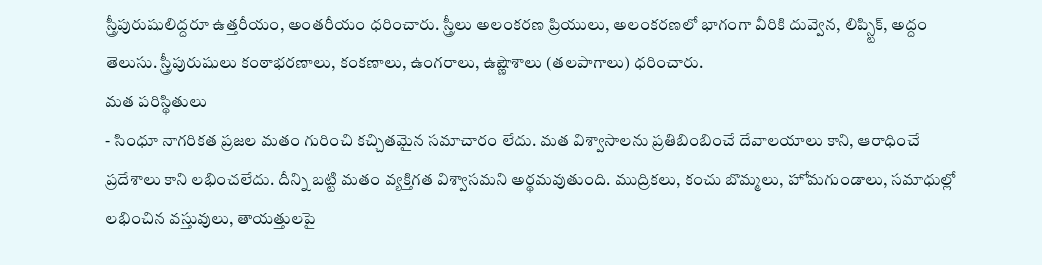స్త్రీపురుషులిద్దరూ ఉత్తరీయం, అంతరీయం ధరించారు. స్త్రీలు అలంకరణ ప్రియులు, అలంకరణలో భాగంగా వీరికి దువ్వెన, లిప్స్టిక్, అద్దం తెలుసు. స్త్రీపురుషులు కంఠాభరణాలు, కంకణాలు, ఉంగరాలు, ఉష్ణౌశాలు (తలపాగాలు) ధరించారు.
మత పరిస్థితులు
- సింధూ నాగరికత ప్రజల మతం గురించి కచ్చితమైన సమాచారం లేదు. మత విశ్వాసాలను ప్రతిబింబించే దేవాలయాలు కాని, ఆరాధించే ప్రదేశాలు కాని లభించలేదు. దీన్ని బట్టి మతం వ్యక్తిగత విశ్వాసమని అర్థమవుతుంది. ముద్రికలు, కంచు బొమ్మలు, హోమగుండాలు, సమాధుల్లో లభించిన వస్తువులు, తాయత్తులపై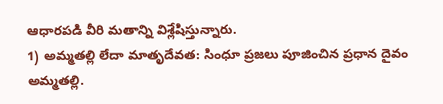ఆధారపడి వీరి మతాన్ని విశ్లేషిస్తున్నారు.
1) అమ్మతల్లి లేదా మాతృదేవత: సింధూ ప్రజలు పూజించిన ప్రధాన దైవం అమ్మతల్లి.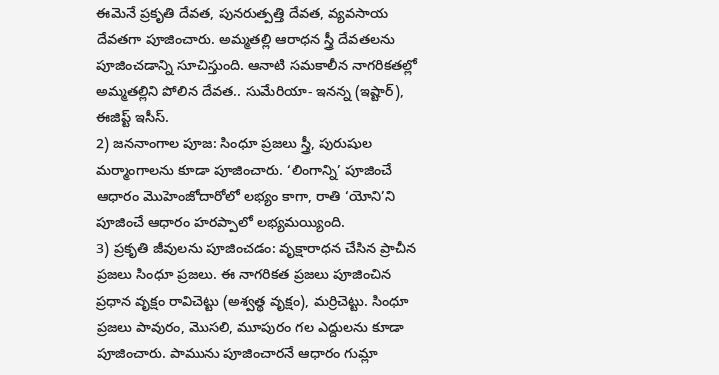ఈమెనే ప్రకృతి దేవత, పునరుత్పత్తి దేవత, వ్యవసాయ దేవతగా పూజించారు. అమ్మతల్లి ఆరాధన స్త్రీ దేవతలను పూజించడాన్ని సూచిస్తుంది. ఆనాటి సమకాలీన నాగరికతల్లో అమ్మతల్లిని పోలిన దేవత.. సుమేరియా- ఇనన్న (ఇష్టార్), ఈజిప్ట్ ఇసీస్.
2) జననాంగాల పూజ: సింధూ ప్రజలు స్త్రీ, పురుషుల మర్మాంగాలను కూడా పూజించారు. ‘లింగాన్ని’ పూజించే ఆధారం మొహెంజోదారోలో లభ్యం కాగా, రాతి ‘యోని’ని పూజించే ఆధారం హరప్పాలో లభ్యమయ్యింది.
3) ప్రకృతి జీవులను పూజించడం: వృక్షారాధన చేసిన ప్రాచీన ప్రజలు సింధూ ప్రజలు. ఈ నాగరికత ప్రజలు పూజించిన ప్రధాన వృక్షం రావిచెట్టు (అశ్వత్థ వృక్షం), మర్రిచెట్టు. సింధూ ప్రజలు పావురం, మొసలి, మూపురం గల ఎద్దులను కూడా పూజించారు. పామును పూజించారనే ఆధారం గుమ్లా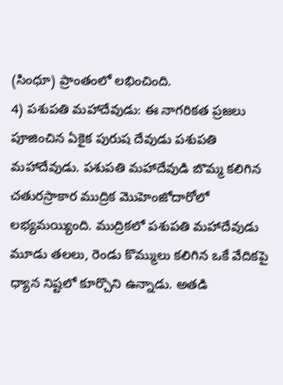(సింధూ) ప్రాంతంలో లభించింది.
4) పశుపతి మహాదేవుడు: ఈ నాగరికత ప్రజలు పూజించిన ఏకైక పురుష దేవుడు పశుపతి మహాదేవుడు. పశుపతి మహాదేవుడి బొమ్మ కలిగిన చతురస్రాకార ముద్రిక మొహెంజోదారోలో లభ్యమయ్యింది. ముద్రికలో పశుపతి మహాదేవుడు మూడు తలలు, రెండు కొమ్ములు కలిగిన ఒకే వేదికపై ధ్యాన నిష్టలో కూర్చొని ఉన్నాడు. అతడి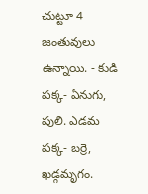చుట్టూ 4 జంతువులు ఉన్నాయి. - కుడి పక్క- ఏనుగు, పులి. ఎడమ పక్క- బర్రె, ఖడ్గమృగం.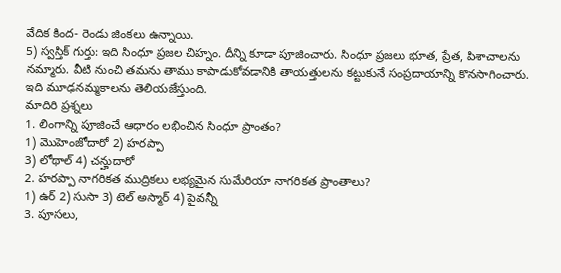వేదిక కింద- రెండు జింకలు ఉన్నాయి.
5) స్వస్తిక్ గుర్తు: ఇది సింధూ ప్రజల చిహ్నం. దీన్ని కూడా పూజించారు. సింధూ ప్రజలు భూత, ప్రేత, పిశాచాలను నమ్మారు. వీటి నుంచి తమను తాము కాపాడుకోవడానికి తాయత్తులను కట్టుకునే సంప్రదాయాన్ని కొనసాగించారు. ఇది మూఢనమ్మకాలను తెలియజేస్తుంది.
మాదిరి ప్రశ్నలు
1. లింగాన్ని పూజించే ఆధారం లభించిన సింధూ ప్రాంతం?
1) మొహెంజోదారో 2) హరప్పా
3) లోథాల్ 4) చన్హుదారో
2. హరప్పా నాగరికత ముద్రికలు లభ్యమైన సుమేరియా నాగరికత ప్రాంతాలు?
1) ఉర్ 2) సుసా 3) టెల్ అస్మార్ 4) పైవన్నీ
3. పూసలు,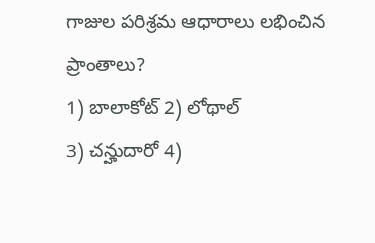గాజుల పరిశ్రమ ఆధారాలు లభించిన ప్రాంతాలు?
1) బాలాకోట్ 2) లోథాల్
3) చన్హుదారో 4)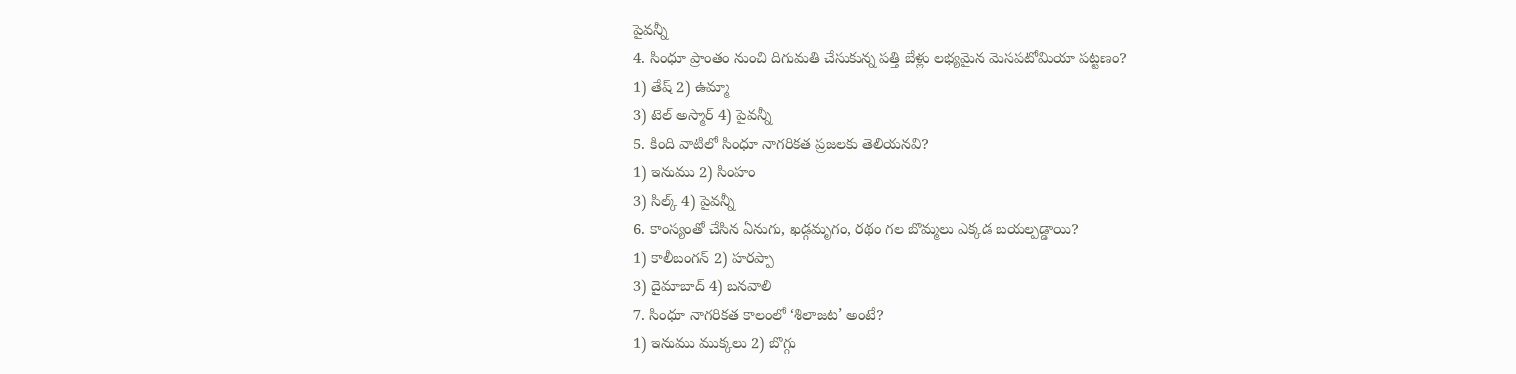పైవన్నీ
4. సింధూ ప్రాంతం నుంచి దిగుమతి చేసుకున్న పత్తి బేళ్లు లభ్యమైన మెసపటోమియా పట్టణం?
1) తేష్ 2) ఉమ్మా
3) టెల్ అస్మార్ 4) పైవన్నీ
5. కింది వాటిలో సింధూ నాగరికత ప్రజలకు తెలియనవి?
1) ఇనుము 2) సింహం
3) సిల్క్ 4) పైవన్నీ
6. కాంస్యంతో చేసిన ఏనుగు, ఖడ్గమృగం, రథం గల బొమ్మలు ఎక్కడ బయల్పడ్డాయి?
1) కాలీబంగన్ 2) హరప్పా
3) దైమాబాద్ 4) బనవాలి
7. సింధూ నాగరికత కాలంలో ‘శిలాజట’ అంటే?
1) ఇనుము ముక్కలు 2) బొగ్గు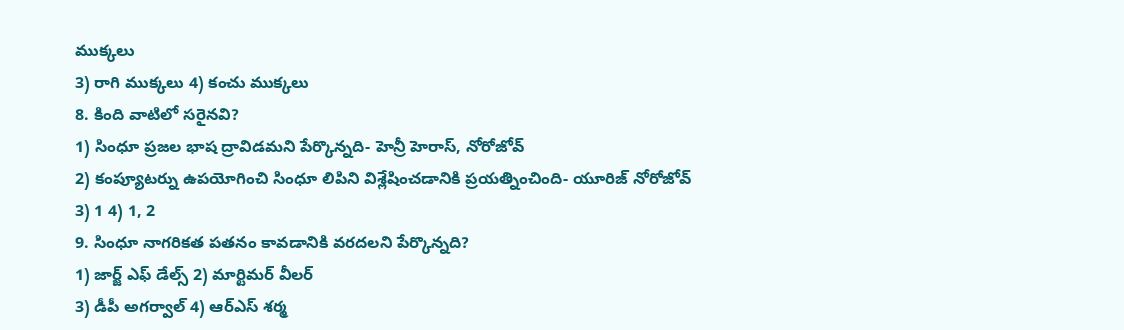ముక్కలు
3) రాగి ముక్కలు 4) కంచు ముక్కలు
8. కింది వాటిలో సరైనవి?
1) సింధూ ప్రజల భాష ద్రావిడమని పేర్కొన్నది- హెన్రీ హెరాస్, నోరోజోవ్
2) కంప్యూటర్ను ఉపయోగించి సింధూ లిపిని విశ్లేషించడానికి ప్రయత్నించింది- యూరిజ్ నోరోజోవ్
3) 1 4) 1, 2
9. సింధూ నాగరికత పతనం కావడానికి వరదలని పేర్కొన్నది?
1) జార్జ్ ఎఫ్ డేల్స్ 2) మార్టిమర్ వీలర్
3) డీపీ అగర్వాల్ 4) ఆర్ఎస్ శర్మ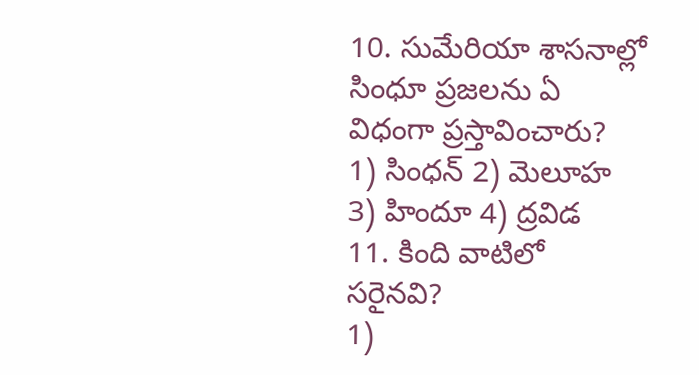10. సుమేరియా శాసనాల్లో సింధూ ప్రజలను ఏ విధంగా ప్రస్తావించారు?
1) సింధన్ 2) మెలూహ
3) హిందూ 4) ద్రవిడ
11. కింది వాటిలో సరైనవి?
1)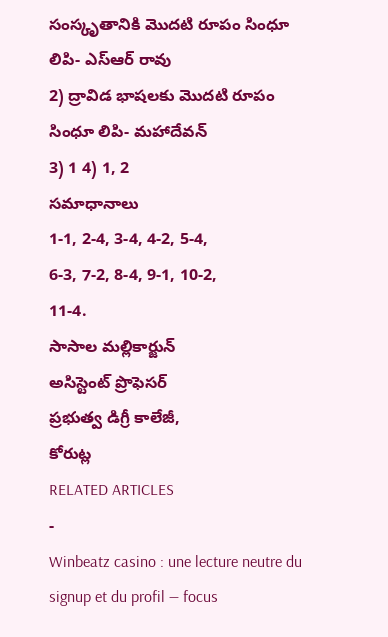సంస్కృతానికి మొదటి రూపం సింధూ లిపి- ఎస్ఆర్ రావు
2) ద్రావిడ భాషలకు మొదటి రూపం సింధూ లిపి- మహాదేవన్
3) 1 4) 1, 2
సమాధానాలు
1-1, 2-4, 3-4, 4-2, 5-4,
6-3, 7-2, 8-4, 9-1, 10-2,
11-4.
సాసాల మల్లికార్జున్
అసిస్టెంట్ ప్రొఫెసర్
ప్రభుత్వ డిగ్రీ కాలేజీ,
కోరుట్ల
RELATED ARTICLES
-
Winbeatz casino : une lecture neutre du signup et du profil — focus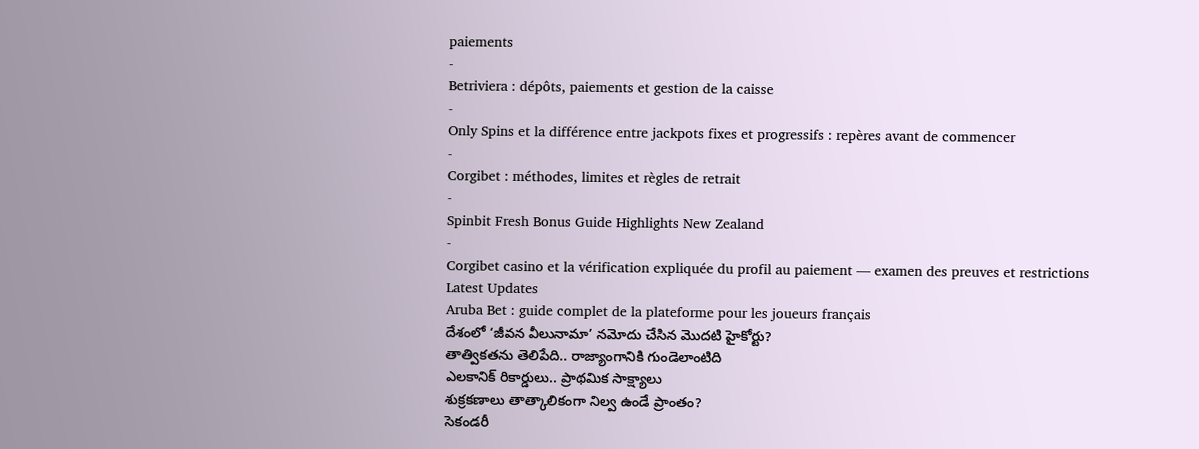paiements
-
Betriviera : dépôts, paiements et gestion de la caisse
-
Only Spins et la différence entre jackpots fixes et progressifs : repères avant de commencer
-
Corgibet : méthodes, limites et règles de retrait
-
Spinbit Fresh Bonus Guide Highlights New Zealand
-
Corgibet casino et la vérification expliquée du profil au paiement — examen des preuves et restrictions
Latest Updates
Aruba Bet : guide complet de la plateforme pour les joueurs français
దేశంలో ‘జీవన వీలునామా’ నమోదు చేసిన మొదటి హైకోర్టు?
తాత్వికతను తెలిపేది.. రాజ్యాంగానికి గుండెలాంటిది
ఎలకానిక్ రికార్డులు.. ప్రాథమిక సాక్ష్యాలు
శుక్రకణాలు తాత్కాలికంగా నిల్వ ఉండే ప్రాంతం?
సెకండరీ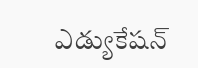ఎడ్యుకేషన్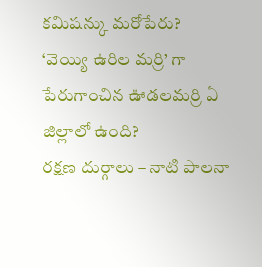కమిషన్కు మరోపేరు?
‘వెయ్యి ఉరిల మర్రి’ గా పేరుగాంచిన ఊడలమర్రి ఏ జిల్లాలో ఉంది?
రక్షణ దుర్గాలు – నాటి పాలనా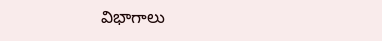విభాగాలు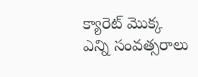క్యారెట్ మొక్క ఎన్ని సంవత్సరాలు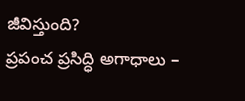జీవిస్తుంది?
ప్రపంచ ప్రసిద్ధి అగాధాలు –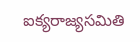ఐక్యరాజ్యసమితి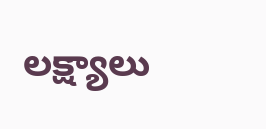లక్ష్యాలు